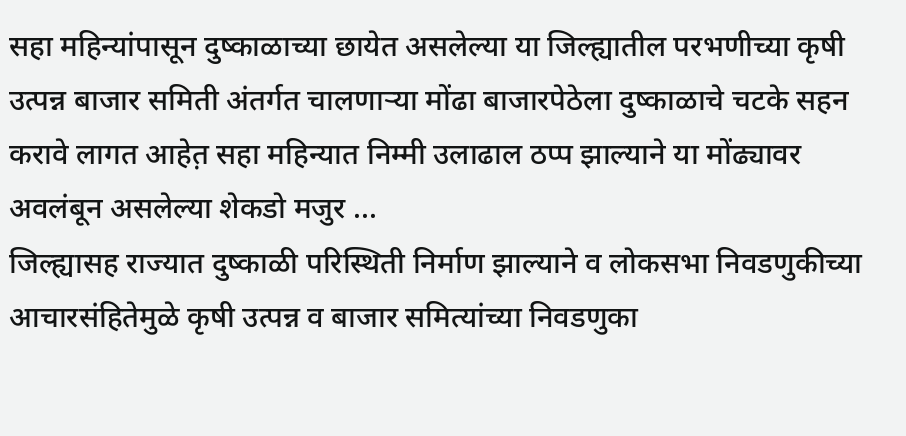सहा महिन्यांपासून दुष्काळाच्या छायेत असलेल्या या जिल्ह्यातील परभणीच्या कृषी उत्पन्न बाजार समिती अंतर्गत चालणाऱ्या मोंढा बाजारपेठेला दुष्काळाचे चटके सहन करावे लागत आहेत़ सहा महिन्यात निम्मी उलाढाल ठप्प झाल्याने या मोंढ्यावर अवलंबून असलेल्या शेकडो मजुर ...
जिल्ह्यासह राज्यात दुष्काळी परिस्थिती निर्माण झाल्याने व लोकसभा निवडणुकीच्या आचारसंहितेमुळे कृषी उत्पन्न व बाजार समित्यांच्या निवडणुका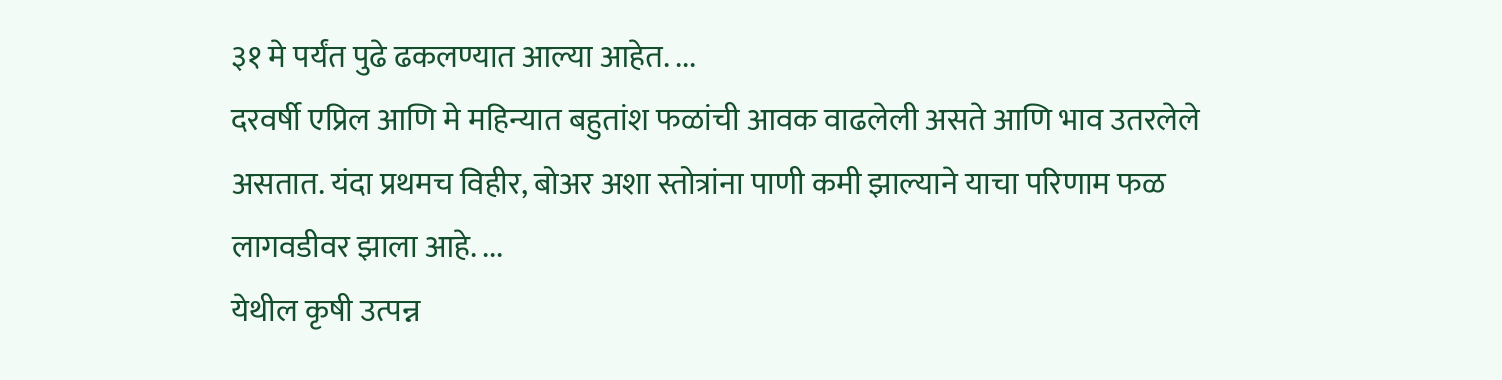३१ मे पर्यंत पुढे ढकलण्यात आल्या आहेत. ...
दरवर्षी एप्रिल आणि मे महिन्यात बहुतांश फळांची आवक वाढलेली असते आणि भाव उतरलेले असतात. यंदा प्रथमच विहीर, बोअर अशा स्तोत्रांना पाणी कमी झाल्याने याचा परिणाम फळ लागवडीवर झाला आहे. ...
येथील कृषी उत्पन्न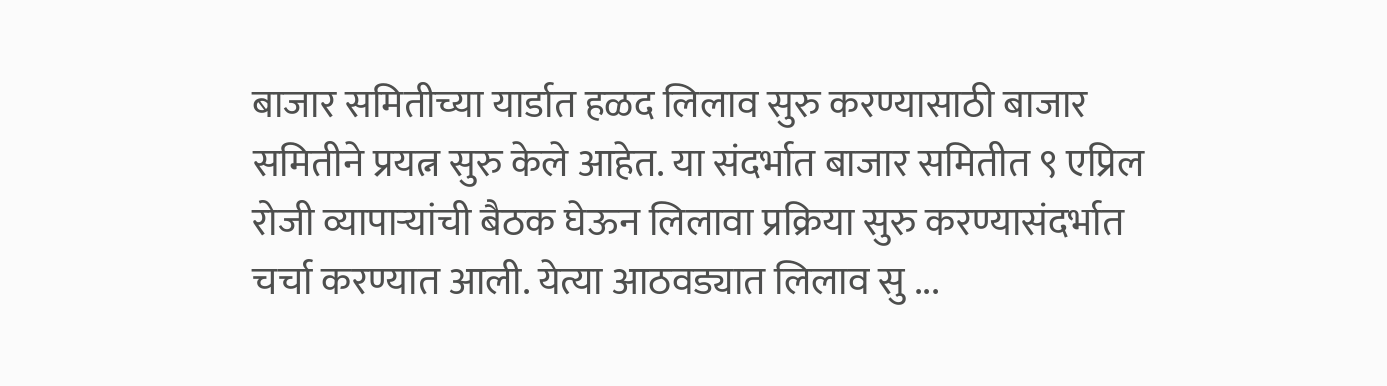बाजार समितीच्या यार्डात हळद लिलाव सुरु करण्यासाठी बाजार समितीने प्रयत्न सुरु केले आहेत. या संदर्भात बाजार समितीत ९ एप्रिल रोजी व्यापाऱ्यांची बैठक घेऊन लिलावा प्रक्रिया सुरु करण्यासंदर्भात चर्चा करण्यात आली. येत्या आठवड्यात लिलाव सु ...